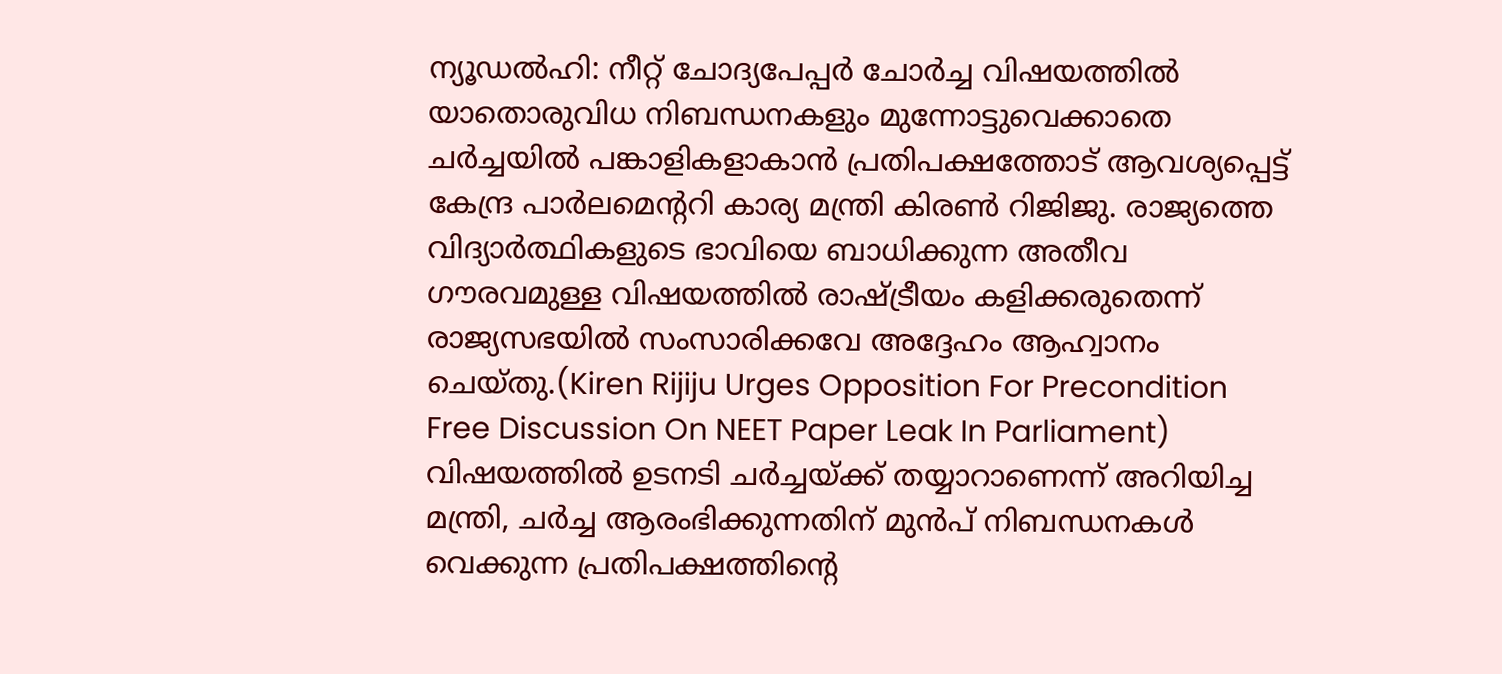ന്യൂഡൽഹി: നീറ്റ് ചോദ്യപേപ്പർ ചോർച്ച വിഷയത്തിൽ യാതൊരുവിധ നിബന്ധനകളും മുന്നോട്ടുവെക്കാതെ ചർച്ചയിൽ പങ്കാളികളാകാൻ പ്രതിപക്ഷത്തോട് ആവശ്യപ്പെട്ട് കേന്ദ്ര പാർലമെന്ററി കാര്യ മന്ത്രി കിരൺ റിജിജു. രാജ്യത്തെ വിദ്യാർത്ഥികളുടെ ഭാവിയെ ബാധിക്കുന്ന അതീവ ഗൗരവമുള്ള വിഷയത്തിൽ രാഷ്ട്രീയം കളിക്കരുതെന്ന് രാജ്യസഭയിൽ സംസാരിക്കവേ അദ്ദേഹം ആഹ്വാനം ചെയ്തു.(Kiren Rijiju Urges Opposition For Precondition Free Discussion On NEET Paper Leak In Parliament)
വിഷയത്തിൽ ഉടനടി ചർച്ചയ്ക്ക് തയ്യാറാണെന്ന് അറിയിച്ച മന്ത്രി, ചർച്ച ആരംഭിക്കുന്നതിന് മുൻപ് നിബന്ധനകൾ വെക്കുന്ന പ്രതിപക്ഷത്തിന്റെ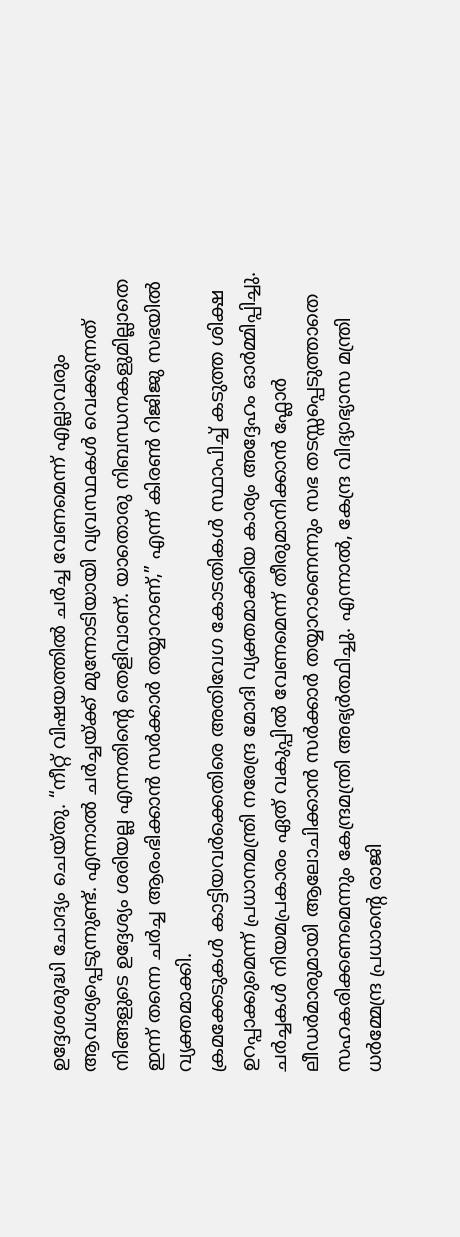ഉദ്ദേശശുദ്ധി ചോദ്യം ചെയ്തു. “നീറ്റ് വിഷയത്തിൽ ചർച്ച വേണമെന്ന് എല്ലാവരും ആവശ്യപ്പെടുന്നുണ്ട്. എന്നാൽ ചർച്ചയ്ക്ക് മുന്നോടിയായി വ്യവസ്ഥകൾ വെക്കുന്നത് നിങ്ങളുടെ ഉദ്ദേശ്യം ശരിയല്ല എന്നതിന്റെ തെളിവാണ്. യാതൊരു നിബന്ധനകളുമില്ലാതെ ഇന്ന് തന്നെ ചർച്ച ആരംഭിക്കാൻ സർക്കാർ തയ്യാറാണ്,” എന്ന് കിരൺ റിജിജു സഭയിൽ വ്യക്തമാക്കി.
ക്രമക്കേടുകൾ കാട്ടിയവർക്കെതിരെ അതിവേഗ കോടതികൾ സ്ഥാപിച്ച് കടുത്ത ശിക്ഷ ഉറപ്പാക്കുമെന്ന് പ്രധാനമന്ത്രി നരേന്ദ്ര മോദി വ്യക്തമാക്കിയ കാര്യം അദ്ദേഹം ഓർമ്മിപ്പിച്ചു. ചർച്ചകൾ നിയമപ്രകാരം ഏത് വകുപ്പിൽ വേണമെന്ന് തീരുമാനിക്കാൻ ഫ്ലോർ ലീഡർമാരുമായി ആലോചിക്കാൻ സർക്കാർ തയ്യാറാണെന്നും സഭ തടസ്സപ്പെടുത്താതെ സഹകരിക്കണമെന്നും കേന്ദ്രമന്ത്രി അഭ്യർത്ഥിച്ചു. എന്നാൽ, കേന്ദ്ര വിദ്യാഭ്യാസ മന്ത്രി ധർമ്മേന്ദ്ര പ്രധാന്റെ രാജി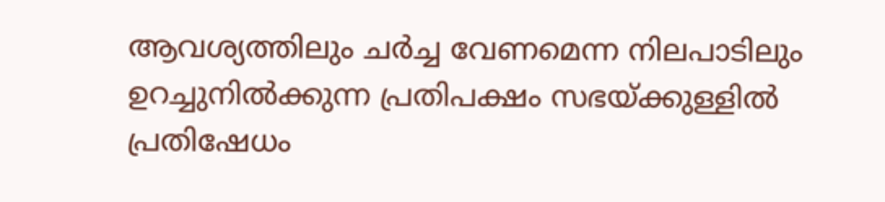ആവശ്യത്തിലും ചർച്ച വേണമെന്ന നിലപാടിലും ഉറച്ചുനിൽക്കുന്ന പ്രതിപക്ഷം സഭയ്ക്കുള്ളിൽ പ്രതിഷേധം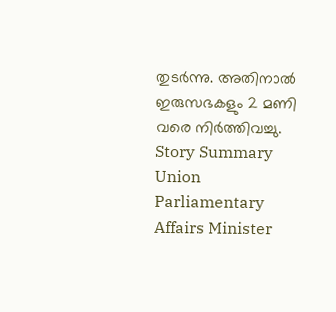തുടർന്നു. അതിനാൽ ഇരുസഭകളും 2 മണി വരെ നിർത്തിവച്ചു.
Story Summary
Union Parliamentary Affairs Minister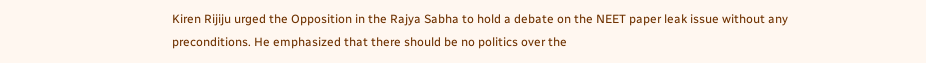Kiren Rijiju urged the Opposition in the Rajya Sabha to hold a debate on the NEET paper leak issue without any preconditions. He emphasized that there should be no politics over the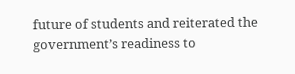future of students and reiterated the government’s readiness to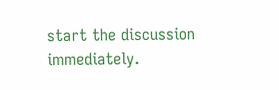start the discussion immediately.